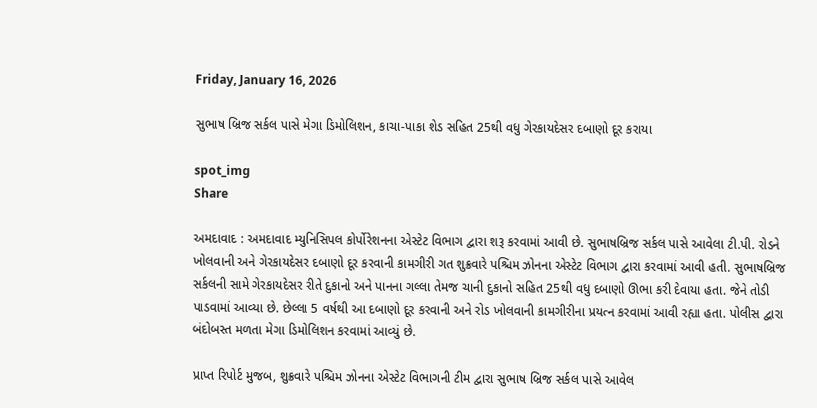Friday, January 16, 2026

સુભાષ બ્રિજ સર્કલ પાસે મેગા ડિમોલિશન, કાચા-પાકા શેડ સહિત 25થી વધુ ગેરકાયદેસર દબાણો દૂર કરાયા

spot_img
Share

અમદાવાદ : અમદાવાદ મ્યુનિસિપલ કોર્પોરેશનના એસ્ટેટ વિભાગ દ્વારા શરૂ કરવામાં આવી છે. સુભાષબ્રિજ સર્કલ પાસે આવેલા ટી.પી. રોડને ખોલવાની અને ગેરકાયદેસર દબાણો દૂર કરવાની કામગીરી ગત શુક્રવારે પશ્ચિમ ઝોનના એસ્ટેટ વિભાગ દ્વારા કરવામાં આવી હતી. સુભાષબ્રિજ સર્કલની સામે ગેરકાયદેસર રીતે દુકાનો અને પાનના ગલ્લા તેમજ ચાની દુકાનો સહિત 25થી વધુ દબાણો ઊભા કરી દેવાયા હતા. જેને તોડી પાડવામાં આવ્યા છે. છેલ્લા 5 વર્ષથી આ દબાણો દૂર કરવાની અને રોડ ખોલવાની કામગીરીના પ્રયત્ન કરવામાં આવી રહ્યા હતા. પોલીસ દ્વારા બંદોબસ્ત મળતા મેગા ડિમોલિશન કરવામાં આવ્યું છે.

પ્રાપ્ત રિપોર્ટ મુજબ, શુક્રવારે પશ્ચિમ ઝોનના એસ્ટેટ વિભાગની ટીમ દ્વારા સુભાષ બ્રિજ સર્કલ પાસે આવેલ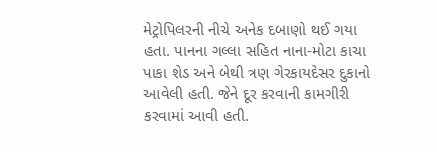મેટ્રોપિલરની નીચે અનેક દબાણો થઈ ગયા હતા. પાનના ગલ્લા સહિત નાના-મોટા કાચા પાકા શેડ અને બેથી ત્રણ ગેરકાયદેસર દુકાનો આવેલી હતી. જેને દૂર કરવાની કામગીરી કરવામાં આવી હતી.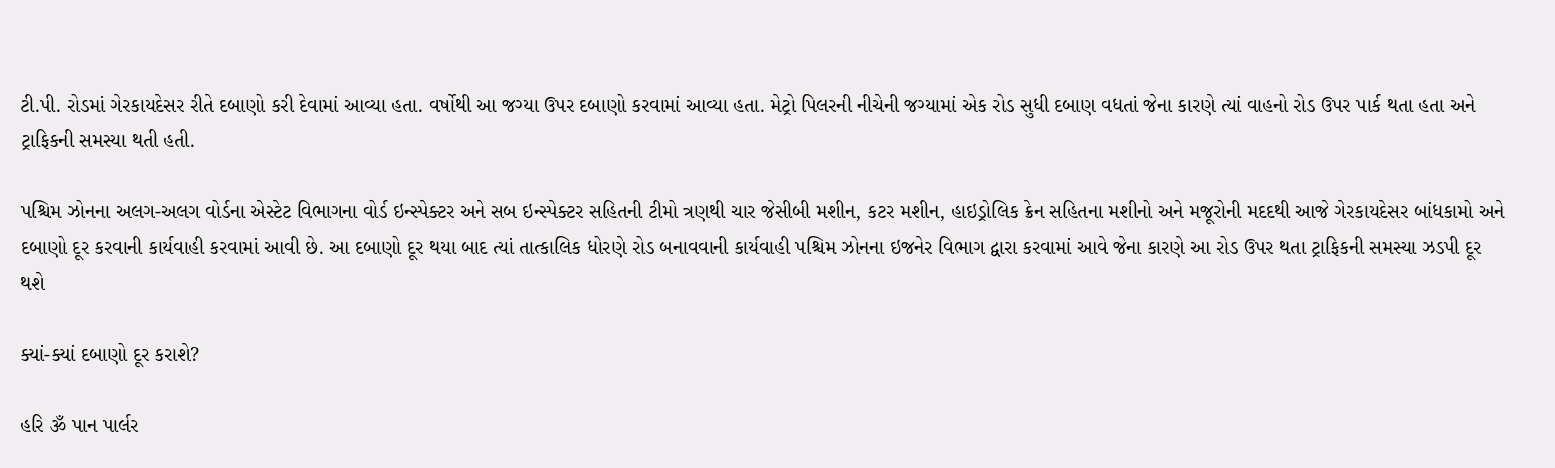ટી.પી. રોડમાં ગેરકાયદેસર રીતે દબાણો કરી દેવામાં આવ્યા હતા. વર્ષોથી આ જગ્યા ઉપર દબાણો કરવામાં આવ્યા હતા. મેટ્રો પિલરની નીચેની જગ્યામાં એક રોડ સુધી દબાણ વધતાં જેના કારણે ત્યાં વાહનો રોડ ઉપર પાર્ક થતા હતા અને ટ્રાફિકની સમસ્યા થતી હતી.

પશ્ચિમ ઝોનના અલગ-અલગ વોર્ડના એસ્ટેટ વિભાગના વોર્ડ ઇન્સ્પેક્ટર અને સબ ઇન્સ્પેક્ટર સહિતની ટીમો ત્રણથી ચાર જેસીબી મશીન, કટર મશીન, હાઇડ્રોલિક ક્રેન સહિતના મશીનો અને મજૂરોની મદદથી આજે ગેરકાયદેસર બાંધકામો અને દબાણો દૂર કરવાની કાર્યવાહી કરવામાં આવી છે. આ દબાણો દૂર થયા બાદ ત્યાં તાત્કાલિક ધોરણે રોડ બનાવવાની કાર્યવાહી પશ્ચિમ ઝોનના ઇજનેર વિભાગ દ્વારા કરવામાં આવે જેના કારણે આ રોડ ઉપર થતા ટ્રાફિકની સમસ્યા ઝડપી દૂર થશે

ક્યાં-ક્યાં દબાણો દૂર કરાશે?

હરિ ૐ પાન પાર્લર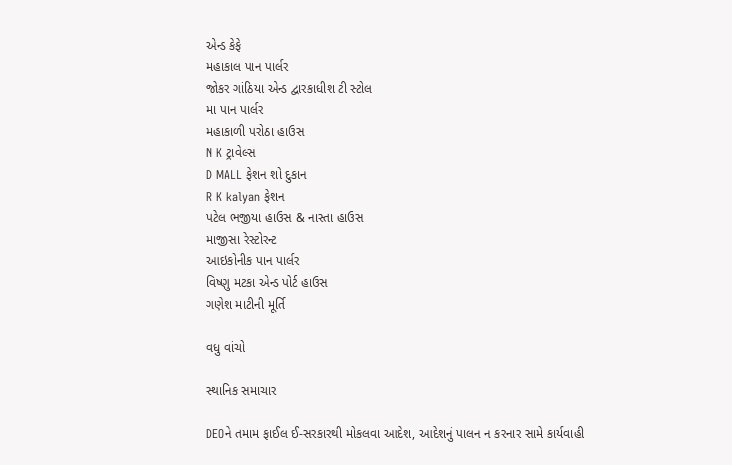એન્ડ કેફે
મહાકાલ પાન પાર્લર
જોકર ગાંઠિયા એન્ડ દ્વારકાધીશ ટી સ્ટોલ
મા પાન પાર્લર
મહાકાળી પરોઠા હાઉસ
N K ટ્રાવેલ્સ
D MALL ફેશન શો દુકાન
R K kalyan ફેશન
પટેલ ભજીયા હાઉસ & નાસ્તા હાઉસ
માજીસા રેસ્ટોરન્ટ
આઇકોનીક પાન પાર્લર
વિષ્ણુ મટકા એન્ડ પોર્ટ હાઉસ
ગણેશ માટીની મૂર્તિ

વધુ વાંચો

સ્થાનિક સમાચાર

DEOને તમામ ફાઈલ ઈ-સરકારથી મોકલવા આદેશ, આદેશનું પાલન ન કરનાર સામે કાર્યવાહી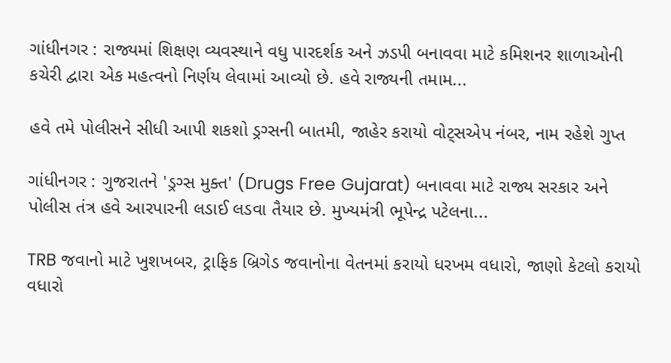ગાંધીનગર : રાજ્યમાં શિક્ષણ વ્યવસ્થાને વધુ પારદર્શક અને ઝડપી બનાવવા માટે કમિશનર શાળાઓની કચેરી દ્વારા એક મહત્વનો નિર્ણય લેવામાં આવ્યો છે. હવે રાજ્યની તમામ...

હવે તમે પોલીસને સીધી આપી શકશો ડ્રગ્સની બાતમી, જાહેર કરાયો વોટ્સએપ નંબર, નામ રહેશે ગુપ્ત

ગાંધીનગર : ગુજરાતને 'ડ્રગ્સ મુક્ત' (Drugs Free Gujarat) બનાવવા માટે રાજ્ય સરકાર અને પોલીસ તંત્ર હવે આરપારની લડાઈ લડવા તૈયાર છે. મુખ્યમંત્રી ભૂપેન્દ્ર પટેલના...

TRB જવાનો માટે ખુશખબર, ટ્રાફિક બ્રિગેડ જવાનોના વેતનમાં કરાયો ધરખમ વધારો, જાણો કેટલો કરાયો વધારો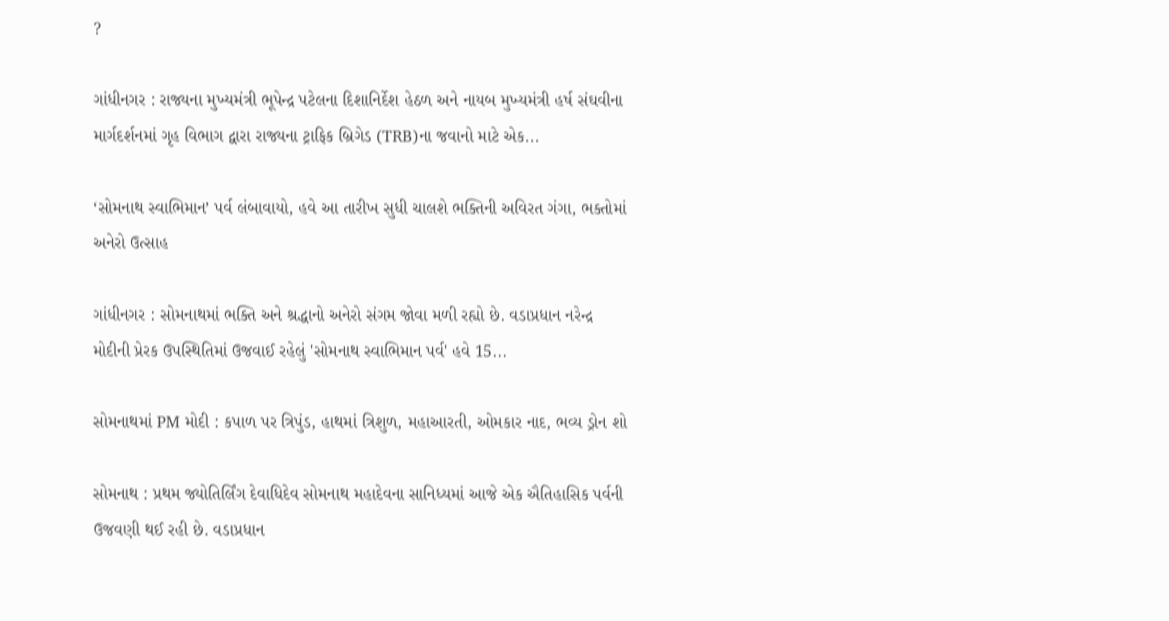?

ગાંધીનગર : રાજ્યના મુખ્યમંત્રી ભૂપેન્દ્ર પટેલના દિશાનિર્દેશ હેઠળ અને નાયબ મુખ્યમંત્રી હર્ષ સંઘવીના માર્ગદર્શનમાં ગૃહ વિભાગ દ્વારા રાજ્યના ટ્રાફિક બ્રિગેડ (TRB)ના જવાનો માટે એક...

‘સોમનાથ સ્વાભિમાન’ પર્વ લંબાવાયો, હવે આ તારીખ સુધી ચાલશે ભક્તિની અવિરત ગંગા, ભક્તોમાં અનેરો ઉત્સાહ

ગાંધીનગર : સોમનાથમાં ભક્તિ અને શ્રદ્ધાનો અનેરો સંગમ જોવા મળી રહ્યો છે. વડાપ્રધાન નરેન્દ્ર મોદીની પ્રેરક ઉપસ્થિતિમાં ઉજવાઈ રહેલું 'સોમનાથ સ્વાભિમાન પર્વ' હવે 15...

સોમનાથમાં PM મોદી : કપાળ પર ત્રિપુંડ, હાથમાં ત્રિશુળ, મહાઆરતી, ઓમકાર નાદ, ભવ્ય ડ્રોન શો

સોમનાથ : પ્રથમ જ્યોતિર્લિંગ દેવાધિદેવ સોમનાથ મહાદેવના સાનિધ્યમાં આજે એક ઐતિહાસિક પર્વની ઉજવણી થઈ રહી છે. વડાપ્રધાન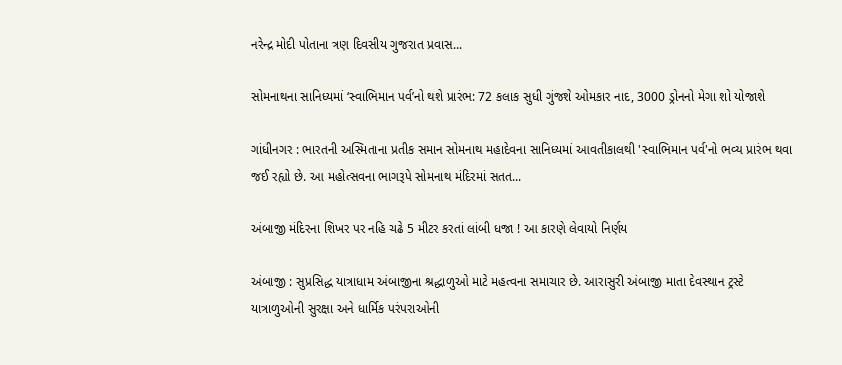નરેન્દ્ર મોદી પોતાના ત્રણ દિવસીય ગુજરાત પ્રવાસ...

સોમનાથના સાનિધ્યમાં ‘સ્વાભિમાન પર્વ’નો થશે પ્રારંભ: 72 કલાક સુધી ગુંજશે ઓમકાર નાદ, 3000 ડ્રોનનો મેગા શો યોજાશે

ગાંધીનગર : ભારતની અસ્મિતાના પ્રતીક સમાન સોમનાથ મહાદેવના સાનિધ્યમાં આવતીકાલથી 'સ્વાભિમાન પર્વ'નો ભવ્ય પ્રારંભ થવા જઈ રહ્યો છે. આ મહોત્સવના ભાગરૂપે સોમનાથ મંદિરમાં સતત...

અંબાજી મંદિરના શિખર પર નહિ ચઢે 5 મીટર કરતાં લાંબી ધજા ! આ કારણે લેવાયો નિર્ણય

અંબાજી : સુપ્રસિદ્ધ યાત્રાધામ અંબાજીના શ્રદ્ધાળુઓ માટે મહત્વના સમાચાર છે. આરાસુરી અંબાજી માતા દેવસ્થાન ટ્રસ્ટે યાત્રાળુઓની સુરક્ષા અને ધાર્મિક પરંપરાઓની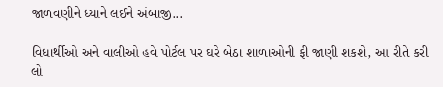જાળવણીને ધ્યાને લઈને અંબાજી...

વિધાર્થીઓ અને વાલીઓ હવે પોર્ટલ પર ઘરે બેઠા શાળાઓની ફી જાણી શકશે, આ રીતે કરી લો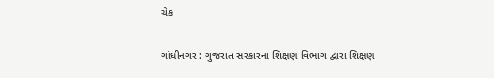ચેક

ગાંધીનગર : ગુજરાત સરકારના શિક્ષણ વિભાગ દ્વારા શિક્ષણ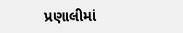પ્રણાલીમાં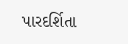પારદર્શિતા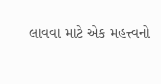લાવવા માટે એક મહત્ત્વનો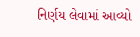નિર્ણય લેવામાં આવ્યો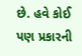છે. હવે કોઈ પણ પ્રકારની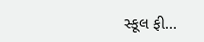સ્કૂલ ફી...